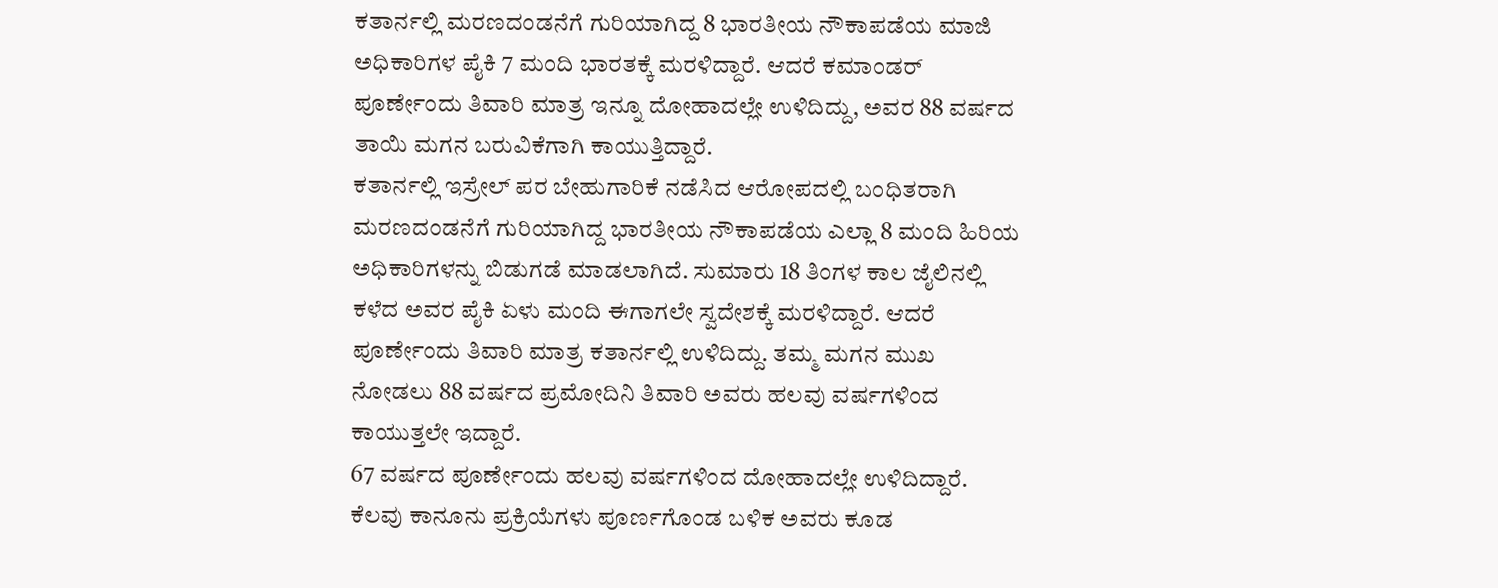ಕತಾರ್ನಲ್ಲಿ ಮರಣದಂಡನೆಗೆ ಗುರಿಯಾಗಿದ್ದ 8 ಭಾರತೀಯ ನೌಕಾಪಡೆಯ ಮಾಜಿ ಅಧಿಕಾರಿಗಳ ಪೈಕಿ 7 ಮಂದಿ ಭಾರತಕ್ಕೆ ಮರಳಿದ್ದಾರೆ. ಆದರೆ ಕಮಾಂಡರ್ ಪೂರ್ಣೇಂದು ತಿವಾರಿ ಮಾತ್ರ ಇನ್ನೂ ದೋಹಾದಲ್ಲೇ ಉಳಿದಿದ್ದು, ಅವರ 88 ವರ್ಷದ ತಾಯಿ ಮಗನ ಬರುವಿಕೆಗಾಗಿ ಕಾಯುತ್ತಿದ್ದಾರೆ.
ಕತಾರ್ನಲ್ಲಿ ಇಸ್ರೇಲ್ ಪರ ಬೇಹುಗಾರಿಕೆ ನಡೆಸಿದ ಆರೋಪದಲ್ಲಿ ಬಂಧಿತರಾಗಿ ಮರಣದಂಡನೆಗೆ ಗುರಿಯಾಗಿದ್ದ ಭಾರತೀಯ ನೌಕಾಪಡೆಯ ಎಲ್ಲಾ 8 ಮಂದಿ ಹಿರಿಯ ಅಧಿಕಾರಿಗಳನ್ನು ಬಿಡುಗಡೆ ಮಾಡಲಾಗಿದೆ. ಸುಮಾರು 18 ತಿಂಗಳ ಕಾಲ ಜೈಲಿನಲ್ಲಿ ಕಳೆದ ಅವರ ಪೈಕಿ ಏಳು ಮಂದಿ ಈಗಾಗಲೇ ಸ್ವದೇಶಕ್ಕೆ ಮರಳಿದ್ದಾರೆ. ಆದರೆ ಪೂರ್ಣೇಂದು ತಿವಾರಿ ಮಾತ್ರ ಕತಾರ್ನಲ್ಲಿ ಉಳಿದಿದ್ದು. ತಮ್ಮ ಮಗನ ಮುಖ ನೋಡಲು 88 ವರ್ಷದ ಪ್ರಮೋದಿನಿ ತಿವಾರಿ ಅವರು ಹಲವು ವರ್ಷಗಳಿಂದ ಕಾಯುತ್ತಲೇ ಇದ್ದಾರೆ.
67 ವರ್ಷದ ಪೂರ್ಣೇಂದು ಹಲವು ವರ್ಷಗಳಿಂದ ದೋಹಾದಲ್ಲೇ ಉಳಿದಿದ್ದಾರೆ. ಕೆಲವು ಕಾನೂನು ಪ್ರಕ್ರಿಯೆಗಳು ಪೂರ್ಣಗೊಂಡ ಬಳಿಕ ಅವರು ಕೂಡ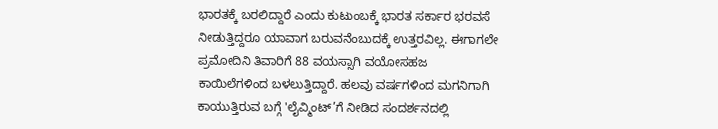ಭಾರತಕ್ಕೆ ಬರಲಿದ್ದಾರೆ ಎಂದು ಕುಟುಂಬಕ್ಕೆ ಭಾರತ ಸರ್ಕಾರ ಭರವಸೆ ನೀಡುತ್ತಿದ್ದರೂ ಯಾವಾಗ ಬರುವನೆಂಬುದಕ್ಕೆ ಉತ್ತರವಿಲ್ಲ. ಈಗಾಗಲೇ ಪ್ರಮೋದಿನಿ ತಿವಾರಿಗೆ 88 ವಯಸ್ಸಾಗಿ ವಯೋಸಹಜ ಕಾಯಿಲೆಗಳಿಂದ ಬಳಲುತ್ತಿದ್ದಾರೆ. ಹಲವು ವರ್ಷಗಳಿಂದ ಮಗನಿಗಾಗಿ ಕಾಯುತ್ತಿರುವ ಬಗ್ಗೆ 'ಲೈವ್ಮಿಂಟ್’ಗೆ ನೀಡಿದ ಸಂದರ್ಶನದಲ್ಲಿ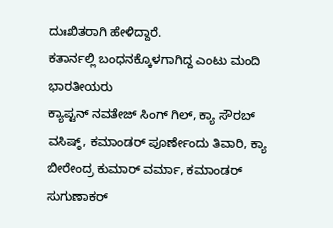ದುಃಖಿತರಾಗಿ ಹೇಳಿದ್ದಾರೆ.
ಕತಾರ್ನಲ್ಲಿ ಬಂಧನಕ್ಕೊಳಗಾಗಿದ್ದ ಎಂಟು ಮಂದಿ ಭಾರತೀಯರು
ಕ್ಯಾಪ್ಟನ್ ನವತೇಜ್ ಸಿಂಗ್ ಗಿಲ್, ಕ್ಯಾ ಸೌರಬ್ ವಸಿಷ್ಠ್, ಕಮಾಂಡರ್ ಪೂರ್ಣೇಂದು ತಿವಾರಿ, ಕ್ಯಾ ಬೀರೇಂದ್ರ ಕುಮಾರ್ ವರ್ಮಾ, ಕಮಾಂಡರ್ ಸುಗುಣಾಕರ್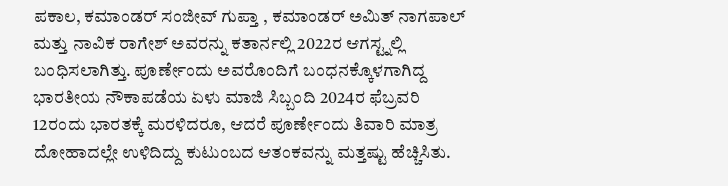ಪಕಾಲ, ಕಮಾಂಡರ್ ಸಂಜೀವ್ ಗುಪ್ತಾ , ಕಮಾಂಡರ್ ಅಮಿತ್ ನಾಗಪಾಲ್ ಮತ್ತು ನಾವಿಕ ರಾಗೇಶ್ ಅವರನ್ನು ಕತಾರ್ನಲ್ಲಿ 2022ರ ಆಗಸ್ಟ್ನಲ್ಲಿ ಬಂಧಿಸಲಾಗಿತ್ತು. ಪೂರ್ಣೇಂದು ಅವರೊಂದಿಗೆ ಬಂಧನಕ್ಕೊಳಗಾಗಿದ್ದ ಭಾರತೀಯ ನೌಕಾಪಡೆಯ ಏಳು ಮಾಜಿ ಸಿಬ್ಬಂದಿ 2024ರ ಫೆಬ್ರವರಿ 12ರಂದು ಭಾರತಕ್ಕೆ ಮರಳಿದರೂ, ಆದರೆ ಪೂರ್ಣೇಂದು ತಿವಾರಿ ಮಾತ್ರ ದೋಹಾದಲ್ಲೇ ಉಳಿದಿದ್ದು ಕುಟುಂಬದ ಆತಂಕವನ್ನು ಮತ್ತಷ್ಟು ಹೆಚ್ಚಿಸಿತು.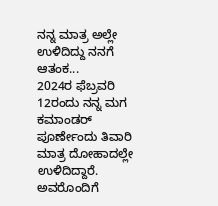ನನ್ನ ಮಾತ್ರ ಅಲ್ಲೇ ಉಳಿದಿದ್ದು ನನಗೆ ಆತಂಕ...
2024ರ ಫೆಬ್ರವರಿ 12ರಂದು ನನ್ನ ಮಗ ಕಮಾಂಡರ್ ಪೂರ್ಣೇಂದು ತಿವಾರಿ ಮಾತ್ರ ದೋಹಾದಲ್ಲೇ ಉಳಿದಿದ್ದಾರೆ. ಅವರೊಂದಿಗೆ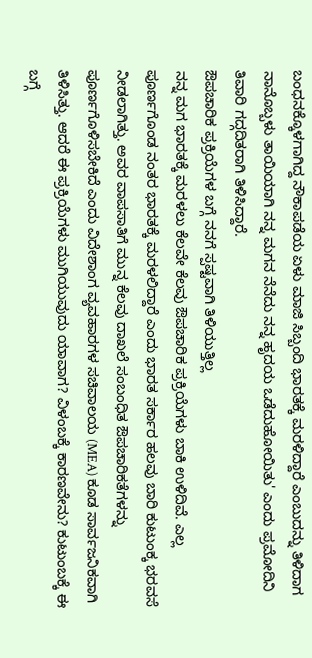ಬಂಧನಕ್ಕೊಳಗಾಗಿದ್ದ ನೌಕಾಪಡೆಯ ಏಳು ಮಾಜಿ ಸಿಬ್ಬಂದಿ ಭಾರತಕ್ಕೆ ಮರಳಿದ್ದಾರೆ ಎಂಬುದನ್ನು ತಿಳಿದಾಗ ನಾನೊಬ್ಬಳು ತಾಯಿಯಾಗಿ ನನ್ನ ಮಗನ ನೆನೆದು ನನ್ನ ಹೃದಯ ಒಡೆದುಹೋಯಿತು' ಎಂದು ಪ್ರಮೋದಿನಿ ತಿವಾರಿ ಗದ್ಗದಿತರಾಗಿ ತಿಳಿಸಿದ್ದಾರೆ.
ಔಪಚಾರಿಕ ಪ್ರಕ್ರಿಯೆಗಳ ಬಗ್ಗೆ ನನಗೆ ಸ್ಪಷ್ಟವಾಗಿ ತಿಳಿಯುತ್ತಿಲ್ಲ
ನನ್ನ ಮಗ ಭಾರತಕ್ಕೆ ಮರಳಲು ಕೆಲವೇ ಕೆಲವು ಔಪಚಾರಿಕ ಪ್ರಕ್ರಿಯೆಗಳು ಬಾಕಿ ಉಳಿದಿವೆ. ಎಲ್ಲ ಪೂರ್ಣಗೊಂಡ ನಂತರ ಭಾರತಕ್ಕೆ ಮರಳಲಿದ್ದಾರೆ ಎಂದು ಭಾರತ ಸರ್ಕಾರ ಹಲವು ಬಾರಿ ಕುಟುಂಕ್ಕ ಭರವಸೆ ನೀಡಲಾಗಿತ್ತು. ಅವರ ವಾಪಸಾತಿಗೆ ಮುನ್ನ ಕೆಲವು ದಾಖಲೆ ಸಂಬಂಧಿತ ಔಪಚಾರಿಕತೆಗಳನ್ನು ಪೂರ್ಣಗೊಳಿಸಬೇಕಿದೆ ಎಂದು ವಿದೇಶಾಂಗ ವ್ಯವಹಾರಗಳ ಸಚಿವಾಲಯ (MEA) ಕೂಡ ಸಾರ್ವಜನಿಕವಾಗಿ ತಿಳಿಸಿತ್ತು. ಆದರೆ ಈ ಪ್ರಕ್ರಿಯೆಗಳು ಮುಗಿಯುವುದು ಯಾವಾಗ? ವಿಳಂಬಕ್ಕೆ ಕಾರಣವೇನು? ಕುಟುಂಬಕ್ಕೆ ಈ ಬಗ್ಗೆ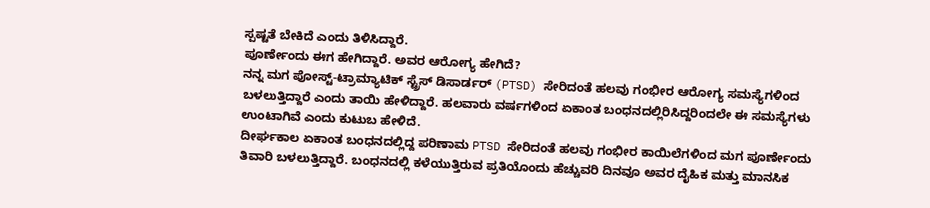ಸ್ಪಷ್ಟತೆ ಬೇಕಿದೆ ಎಂದು ತಿಳಿಸಿದ್ದಾರೆ.
ಪೂರ್ಣೇಂದು ಈಗ ಹೇಗಿದ್ದಾರೆ. ಅವರ ಆರೋಗ್ಯ ಹೇಗಿದೆ?
ನನ್ನ ಮಗ ಪೋಸ್ಟ್-ಟ್ರಾಮ್ಯಾಟಿಕ್ ಸ್ಟ್ರೆಸ್ ಡಿಸಾರ್ಡರ್ (PTSD) ಸೇರಿದಂತೆ ಹಲವು ಗಂಭೀರ ಆರೋಗ್ಯ ಸಮಸ್ಯೆಗಳಿಂದ ಬಳಲುತ್ತಿದ್ದಾರೆ ಎಂದು ತಾಯಿ ಹೇಳಿದ್ದಾರೆ. ಹಲವಾರು ವರ್ಷಗಳಿಂದ ಏಕಾಂತ ಬಂಧನದಲ್ಲಿರಿಸಿದ್ದರಿಂದಲೇ ಈ ಸಮಸ್ಯೆಗಳು ಉಂಟಾಗಿವೆ ಎಂದು ಕುಟುಬ ಹೇಳಿದೆ.
ದೀರ್ಘಕಾಲ ಏಕಾಂತ ಬಂಧನದಲ್ಲಿದ್ದ ಪರಿಣಾಮ PTSD ಸೇರಿದಂತೆ ಹಲವು ಗಂಭೀರ ಕಾಯಿಲೆಗಳಿಂದ ಮಗ ಪೂರ್ಣೇಂದು ತಿವಾರಿ ಬಳಲುತ್ತಿದ್ದಾರೆ. ಬಂಧನದಲ್ಲಿ ಕಳೆಯುತ್ತಿರುವ ಪ್ರತಿಯೊಂದು ಹೆಚ್ಚುವರಿ ದಿನವೂ ಅವರ ದೈಹಿಕ ಮತ್ತು ಮಾನಸಿಕ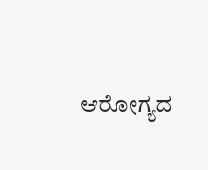ಆರೋಗ್ಯದ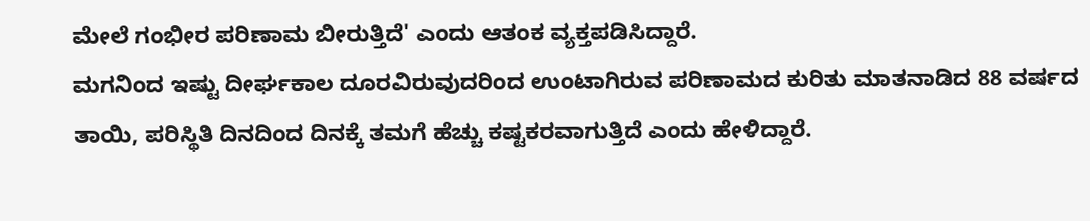ಮೇಲೆ ಗಂಭೀರ ಪರಿಣಾಮ ಬೀರುತ್ತಿದೆ' ಎಂದು ಆತಂಕ ವ್ಯಕ್ತಪಡಿಸಿದ್ದಾರೆ.
ಮಗನಿಂದ ಇಷ್ಟು ದೀರ್ಘಕಾಲ ದೂರವಿರುವುದರಿಂದ ಉಂಟಾಗಿರುವ ಪರಿಣಾಮದ ಕುರಿತು ಮಾತನಾಡಿದ 88 ವರ್ಷದ ತಾಯಿ, ಪರಿಸ್ಥಿತಿ ದಿನದಿಂದ ದಿನಕ್ಕೆ ತಮಗೆ ಹೆಚ್ಚು ಕಷ್ಟಕರವಾಗುತ್ತಿದೆ ಎಂದು ಹೇಳಿದ್ದಾರೆ.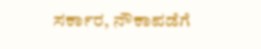ಸರ್ಕಾರ, ನೌಕಾಪಡೆಗೆ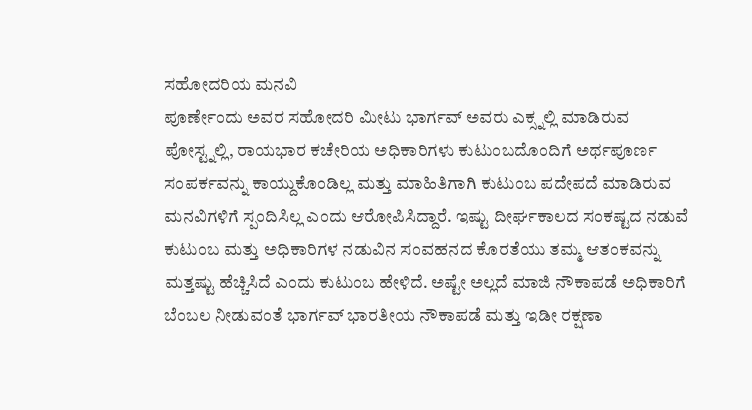ಸಹೋದರಿಯ ಮನವಿ
ಪೂರ್ಣೇಂದು ಅವರ ಸಹೋದರಿ ಮೀಟು ಭಾರ್ಗವ್ ಅವರು ಎಕ್ಸ್ನಲ್ಲಿ ಮಾಡಿರುವ ಪೋಸ್ಟ್ನಲ್ಲಿ, ರಾಯಭಾರ ಕಚೇರಿಯ ಅಧಿಕಾರಿಗಳು ಕುಟುಂಬದೊಂದಿಗೆ ಅರ್ಥಪೂರ್ಣ ಸಂಪರ್ಕವನ್ನು ಕಾಯ್ದುಕೊಂಡಿಲ್ಲ ಮತ್ತು ಮಾಹಿತಿಗಾಗಿ ಕುಟುಂಬ ಪದೇಪದೆ ಮಾಡಿರುವ ಮನವಿಗಳಿಗೆ ಸ್ಪಂದಿಸಿಲ್ಲ ಎಂದು ಆರೋಪಿಸಿದ್ದಾರೆ. ಇಷ್ಟು ದೀರ್ಘಕಾಲದ ಸಂಕಷ್ಟದ ನಡುವೆ ಕುಟುಂಬ ಮತ್ತು ಅಧಿಕಾರಿಗಳ ನಡುವಿನ ಸಂವಹನದ ಕೊರತೆಯು ತಮ್ಮ ಆತಂಕವನ್ನು ಮತ್ತಷ್ಟು ಹೆಚ್ಚಿಸಿದೆ ಎಂದು ಕುಟುಂಬ ಹೇಳಿದೆ. ಅಷ್ಟೇ ಅಲ್ಲದೆ ಮಾಜಿ ನೌಕಾಪಡೆ ಅಧಿಕಾರಿಗೆ ಬೆಂಬಲ ನೀಡುವಂತೆ ಭಾರ್ಗವ್ ಭಾರತೀಯ ನೌಕಾಪಡೆ ಮತ್ತು ಇಡೀ ರಕ್ಷಣಾ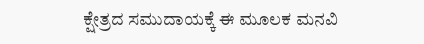ಕ್ಷೇತ್ರದ ಸಮುದಾಯಕ್ಕೆ ಈ ಮೂಲಕ ಮನವಿ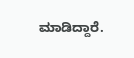ಮಾಡಿದ್ದಾರೆ.